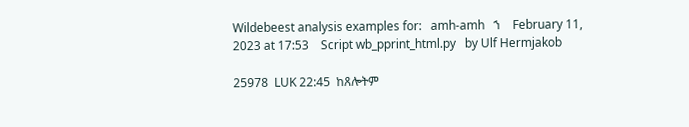Wildebeest analysis examples for:   amh-amh   ኀ    February 11, 2023 at 17:53    Script wb_pprint_html.py   by Ulf Hermjakob

25978  LUK 22:45  ከጸሎትም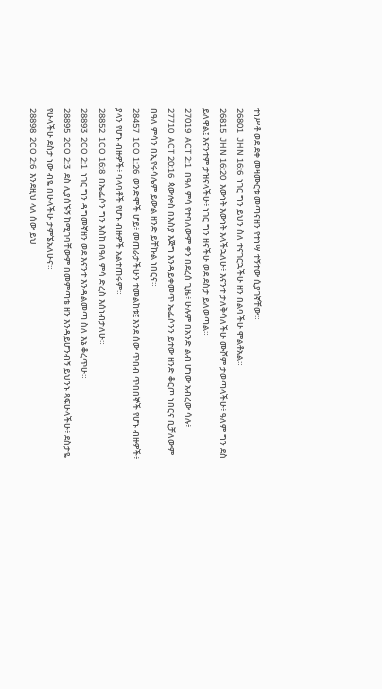ተነሥቶ ወደ ደቀ መዛሙርቱ መጣናዘን የተነሣ ተኝተው ሲያገኛቸው።
26801  JHN 16:6  ነገር ግን ይህን ስለ ተናገርኋችሁ ዘን በልባችሁ ሞልቶአል።
26815  JHN 16:20  እውነት እውነት እላችኋለሁ፥ እናንተ ታለቅሳለችሁ ሙሾም ታወጣላችሁ፥ ዓለም ግን ደስ ይለዋል፤ እናንተም ታዝናላችሁ፥ ነገር ግን ዘናችሁ ወደ ደስታ ይለወጣል።
27019  ACT 2:1  በዓለ ምሳ የተባለውም ቀን በደረሰ ጊዜ፥ ሁሉም በአንድ ልብ ሆነው አብረው ሳሉ፥
27710  ACT 20:16  ጳውሎስ በእስያ እጅግ እንዳይቀመጥ ኤፌሶንን ይተው ዘንድ ቆርጦ ነበርና ቢቻለውም በዓለ ምሳን በኢየሩሳሌም ይውል ዘንድ ይቸኩል ነበርና።
28457  1CO 1:26  ወንድሞች ሆይ፥ መጠራታችሁን ተመልከቱ፤ እንደ ሰው ጥበብ ጥበበኞች የሆኑ ብዙዎች፥ ያላን የሆኑ ብዙዎች፥ ባላባቶች የሆኑ ብዙዎች አልተጠሩም።
28852  1CO 16:8  በኤፌሶን ግን እስከ በዓለ ምሳ ድረስ እሰነብታለሁ።
28893  2CO 2:1  ነገር ግን ዳግመኛዘን ወደ እናንተ እንዳልመጣ ስለ እኔ ቆረጥሁ።
28895  2CO 2:3  ደስ ሊያሰኙኝ ከሚገባቸውም በመምጣቴ ዘን እንዳይሆንብኝ ይህንኑ ጻፍሁላችሁ፥ ደስታዬ የሁላችሁ ደስታ ነው ብዬ በሁላችሁ ታምኜአለሁና።
28898  2CO 2:6  እንደዚህ ላለ ሰው ይህ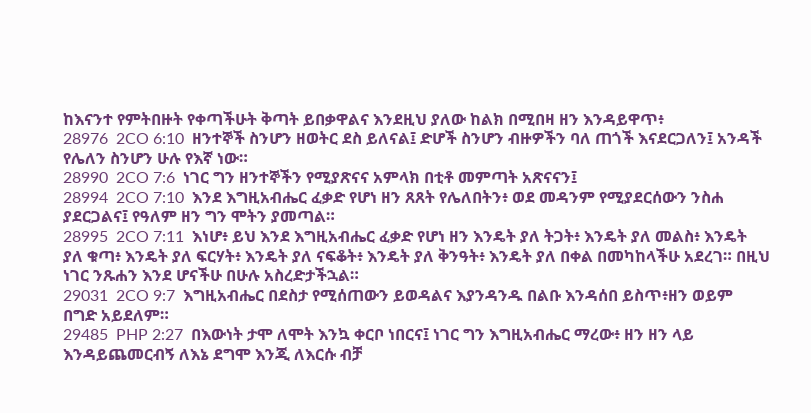ከእናንተ የምትበዙት የቀጣችሁት ቅጣት ይበቃዋልና እንደዚህ ያለው ከልክ በሚበዛ ዘን እንዳይዋጥ፥
28976  2CO 6:10  ዘንተኞች ስንሆን ዘወትር ደስ ይለናል፤ ድሆች ስንሆን ብዙዎችን ባለ ጠጎች እናደርጋለን፤ አንዳች የሌለን ስንሆን ሁሉ የእኛ ነው።
28990  2CO 7:6  ነገር ግን ዘንተኞችን የሚያጽናና አምላክ በቲቶ መምጣት አጽናናን፤
28994  2CO 7:10  እንደ እግዚአብሔር ፈቃድ የሆነ ዘን ጸጸት የሌለበትን፥ ወደ መዳንም የሚያደርሰውን ንስሐ ያደርጋልና፤ የዓለም ዘን ግን ሞትን ያመጣል።
28995  2CO 7:11  እነሆ፥ ይህ እንደ እግዚአብሔር ፈቃድ የሆነ ዘን እንዴት ያለ ትጋት፥ እንዴት ያለ መልስ፥ እንዴት ያለ ቁጣ፥ እንዴት ያለ ፍርሃት፥ እንዴት ያለ ናፍቆት፥ እንዴት ያለ ቅንዓት፥ እንዴት ያለ በቀል በመካከላችሁ አደረገ። በዚህ ነገር ንጹሐን እንደ ሆናችሁ በሁሉ አስረድታችኋል።
29031  2CO 9:7  እግዚአብሔር በደስታ የሚሰጠውን ይወዳልና እያንዳንዱ በልቡ እንዳሰበ ይስጥ፥ዘን ወይም በግድ አይደለም።
29485  PHP 2:27  በእውነት ታሞ ለሞት እንኳ ቀርቦ ነበርና፤ ነገር ግን እግዚአብሔር ማረው፥ ዘን ዘን ላይ እንዳይጨመርብኝ ለእኔ ደግሞ እንጂ ለእርሱ ብቻ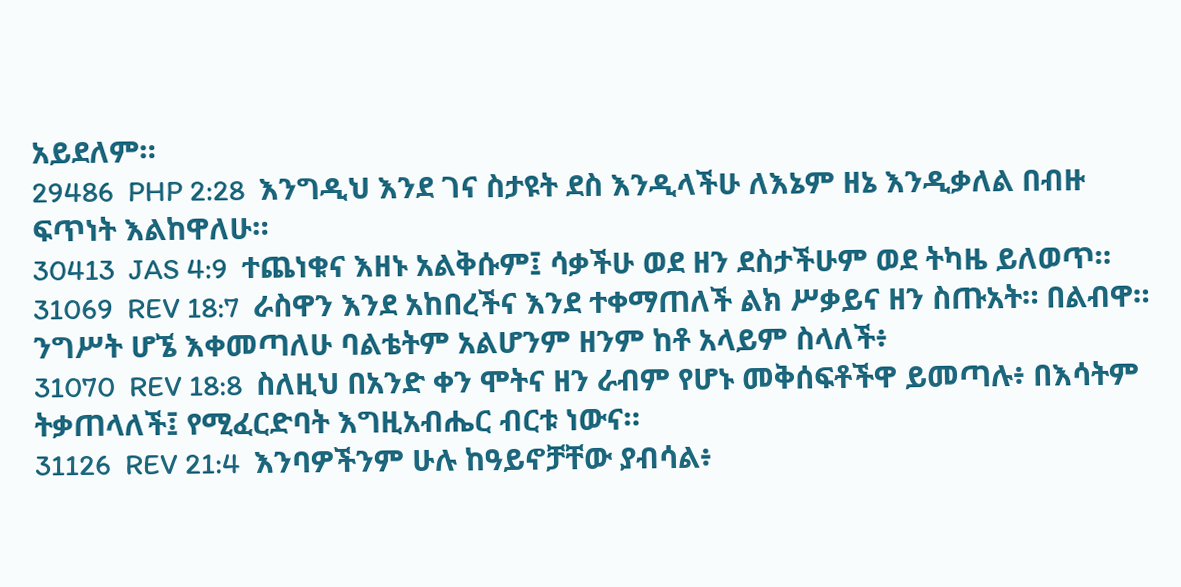አይደለም።
29486  PHP 2:28  እንግዲህ እንደ ገና ስታዩት ደስ እንዲላችሁ ለእኔም ዘኔ እንዲቃለል በብዙ ፍጥነት እልከዋለሁ።
30413  JAS 4:9  ተጨነቁና እዘኑ አልቅሱም፤ ሳቃችሁ ወደ ዘን ደስታችሁም ወደ ትካዜ ይለወጥ።
31069  REV 18:7  ራስዋን እንደ አከበረችና እንደ ተቀማጠለች ልክ ሥቃይና ዘን ስጡአት። በልብዋ። ንግሥት ሆኜ እቀመጣለሁ ባልቴትም አልሆንም ዘንም ከቶ አላይም ስላለች፥
31070  REV 18:8  ስለዚህ በአንድ ቀን ሞትና ዘን ራብም የሆኑ መቅሰፍቶችዋ ይመጣሉ፥ በእሳትም ትቃጠላለች፤ የሚፈርድባት እግዚአብሔር ብርቱ ነውና።
31126  REV 21:4  እንባዎችንም ሁሉ ከዓይኖቻቸው ያብሳል፥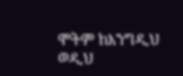ሞትም ከእንግዲህ ወዲህ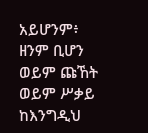አይሆንም፥ ዘንም ቢሆን ወይም ጩኸት ወይም ሥቃይ ከእንግዲህ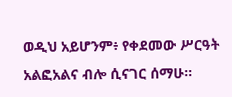ወዲህ አይሆንም፥ የቀደመው ሥርዓት አልፎአልና ብሎ ሲናገር ሰማሁ።